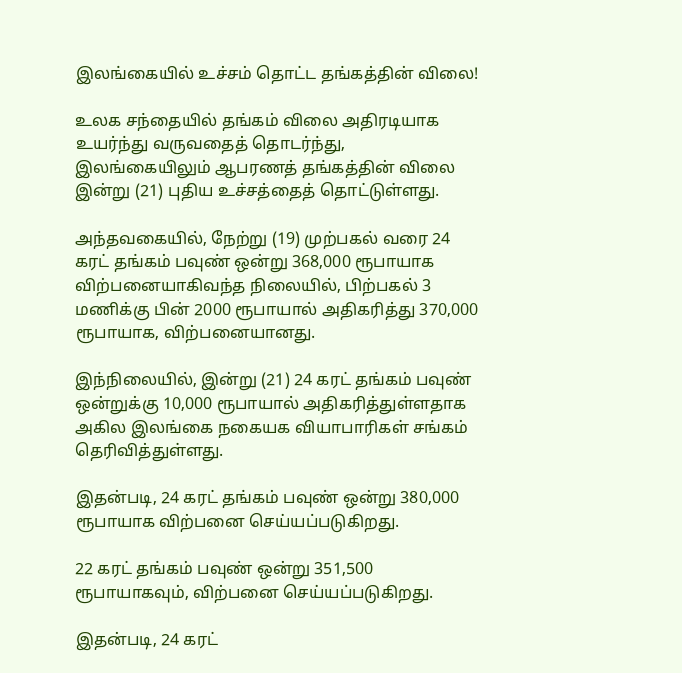இலங்கையில் உச்சம் தொட்ட தங்கத்தின் விலை!

உலக சந்தையில் தங்கம் விலை அதிரடியாக உயர்ந்து வருவதைத் தொடர்ந்து, இலங்கையிலும் ஆபரணத் தங்கத்தின் விலை இன்று (21) புதிய உச்சத்தைத் தொட்டுள்ளது.

அந்தவகையில், நேற்று (19) முற்பகல் வரை 24 கரட் தங்கம் பவுண் ஒன்று 368,000 ரூபாயாக விற்பனையாகிவந்த நிலையில், பிற்பகல் 3 மணிக்கு பின் 2000 ரூபாயால் அதிகரித்து 370,000 ரூபாயாக, விற்பனையானது.

இந்நிலையில், இன்று (21) 24 கரட் தங்கம் பவுண் ஒன்றுக்கு 10,000 ரூபாயால் அதிகரித்துள்ளதாக அகில இலங்கை நகையக வியாபாரிகள் சங்கம் தெரிவித்துள்ளது.

இதன்படி, 24 கரட் தங்கம் பவுண் ஒன்று 380,000 ரூபாயாக விற்பனை செய்யப்படுகிறது.

22 கரட் தங்கம் பவுண் ஒன்று 351,500 ரூபாயாகவும், விற்பனை செய்யப்படுகிறது.

இதன்படி, 24 கரட்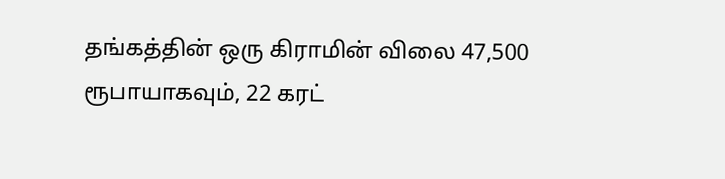தங்கத்தின் ஒரு கிராமின் விலை 47,500 ரூபாயாகவும், 22 கரட்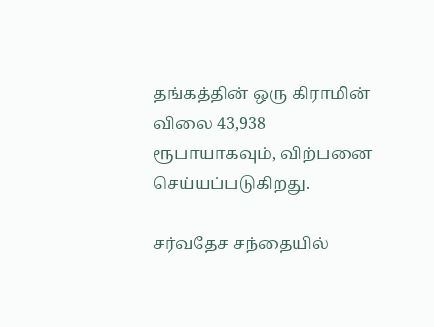தங்கத்தின் ஒரு கிராமின் விலை 43,938 ரூபாயாகவும், விற்பனை செய்யப்படுகிறது.

சர்வதேச சந்தையில்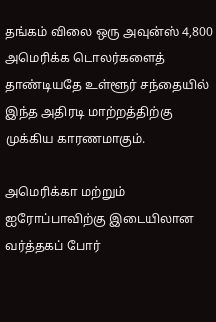தங்கம் விலை ஒரு அவுன்ஸ் 4,800 அமெரிக்க டொலர்களைத் தாண்டியதே உள்ளூர் சந்தையில் இந்த அதிரடி மாற்றத்திற்கு முக்கிய காரணமாகும்.

அமெரிக்கா மற்றும் ஐரோப்பாவிற்கு இடையிலான வர்த்தகப் போர்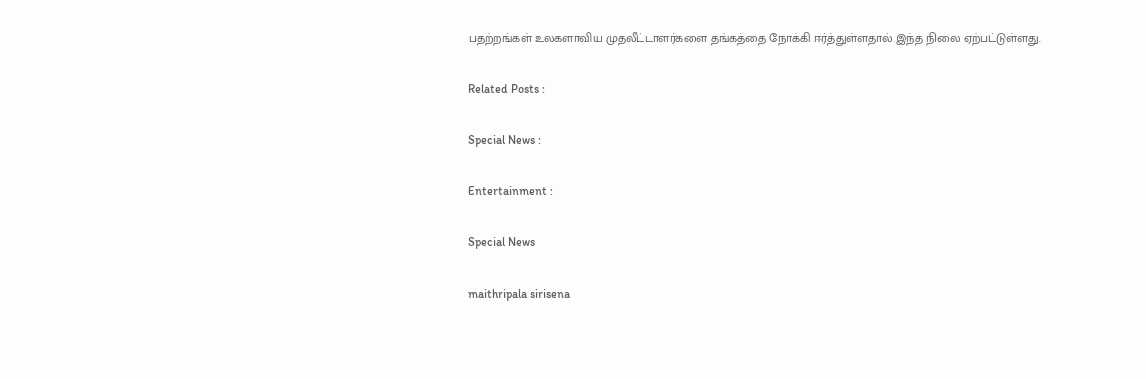பதற்றங்கள் உலகளாவிய முதலீட்டாளர்களை தங்கத்தை நோக்கி ஈர்த்துள்ளதால் இந்த நிலை ஏற்பட்டுள்ளது.

Related Posts :

Special News :

Entertainment :

Special News

maithripala sirisena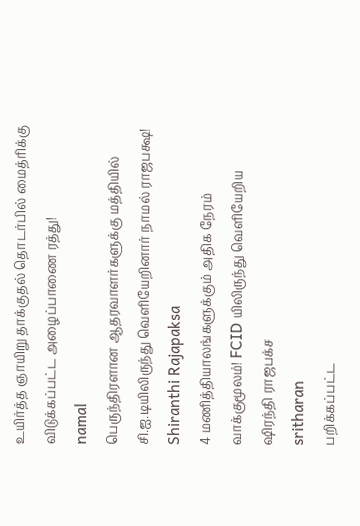உயிர்த்த ஞாயிறு தாக்குதல் தொடர்பில் மைத்ரிக்கு விடுக்கப்பட்ட அழைப்பாணை ரத்து!
namal
பெருந்திரளான ஆதரவாளர்களுக்கு மத்தியில் சி.ஐ.டியிலிருந்து வௌியேறினார் நாமல் ராஜபக்ஷ!
Shiranthi Rajapaksa
4 மணித்தியாலங்களுக்கும் அதிக நேரம் வாக்குமூலம்! FCID யிலிருந்து வெளியேறிய ஷிரந்தி ராஜபக்ச
sritharan
பறிக்கப்பட்ட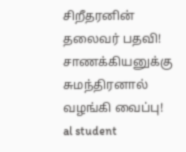சிறீதரனின் தலைவர் பதவி! சாணக்கியனுக்கு சுமந்திரனால் வழங்கி வைப்பு!
al student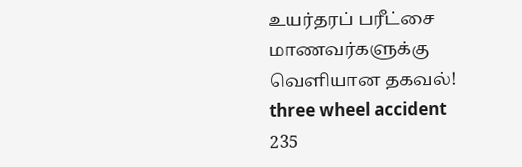உயர்தரப் பரீட்சை மாணவர்களுக்கு வெளியான தகவல்!
three wheel accident
235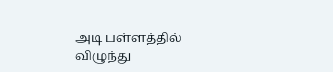அடி பள்ளத்தில் விழுந்து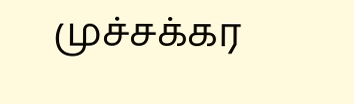முச்சக்கர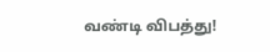வண்டி விபத்து!